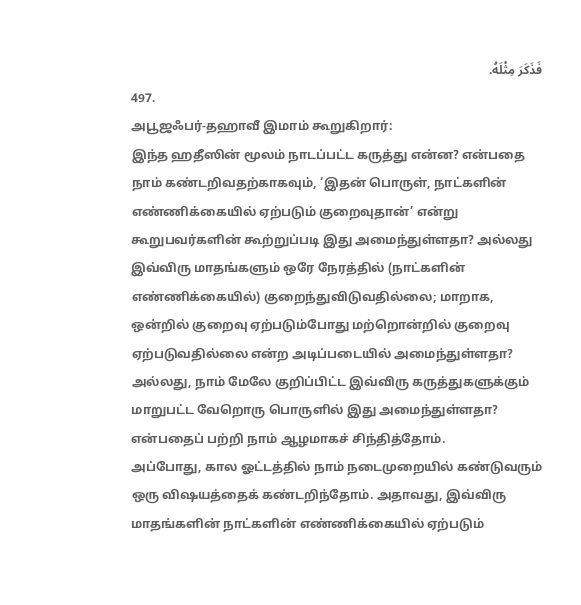فَذَكَرَ مِثْلَهُ.
497.
அபூஜஃபர்-தஹாவீ இமாம் கூறுகிறார்:
இந்த ஹதீஸின் மூலம் நாடப்பட்ட கருத்து என்ன? என்பதை நாம் கண்டறிவதற்காகவும், ‘இதன் பொருள், நாட்களின் எண்ணிக்கையில் ஏற்படும் குறைவுதான்’ என்று கூறுபவர்களின் கூற்றுப்படி இது அமைந்துள்ளதா? அல்லது இவ்விரு மாதங்களும் ஒரே நேரத்தில் (நாட்களின் எண்ணிக்கையில்) குறைந்துவிடுவதில்லை; மாறாக, ஒன்றில் குறைவு ஏற்படும்போது மற்றொன்றில் குறைவு ஏற்படுவதில்லை என்ற அடிப்படையில் அமைந்துள்ளதா? அல்லது, நாம் மேலே குறிப்பிட்ட இவ்விரு கருத்துகளுக்கும் மாறுபட்ட வேறொரு பொருளில் இது அமைந்துள்ளதா? என்பதைப் பற்றி நாம் ஆழமாகச் சிந்தித்தோம்.
அப்போது, கால ஓட்டத்தில் நாம் நடைமுறையில் கண்டுவரும் ஒரு விஷயத்தைக் கண்டறிந்தோம். அதாவது, இவ்விரு மாதங்களின் நாட்களின் எண்ணிக்கையில் ஏற்படும்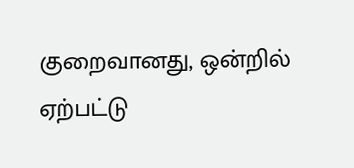குறைவானது, ஒன்றில் ஏற்பட்டு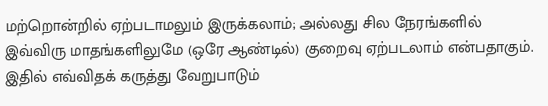மற்றொன்றில் ஏற்படாமலும் இருக்கலாம்; அல்லது சில நேரங்களில் இவ்விரு மாதங்களிலுமே (ஒரே ஆண்டில்) குறைவு ஏற்படலாம் என்பதாகும். இதில் எவ்விதக் கருத்து வேறுபாடும்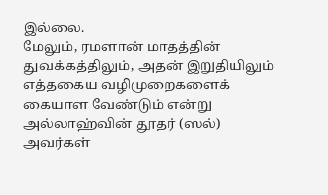இல்லை.
மேலும், ரமளான் மாதத்தின் துவக்கத்திலும், அதன் இறுதியிலும் எத்தகைய வழிமுறைகளைக் கையாள வேண்டும் என்று அல்லாஹ்வின் தூதர் (ஸல்) அவர்கள்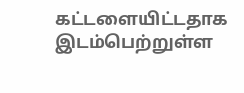கட்டளையிட்டதாக இடம்பெற்றுள்ள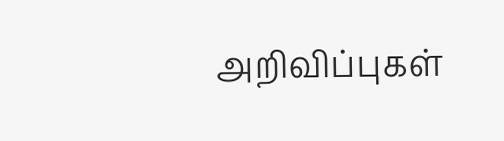அறிவிப்புகள்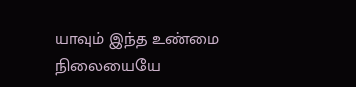யாவும் இந்த உண்மை நிலையையே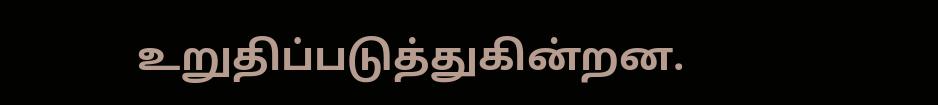உறுதிப்படுத்துகின்றன.